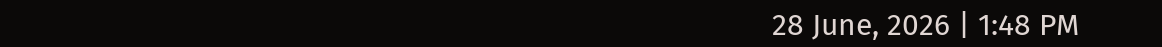28 June, 2026 | 1:48 PM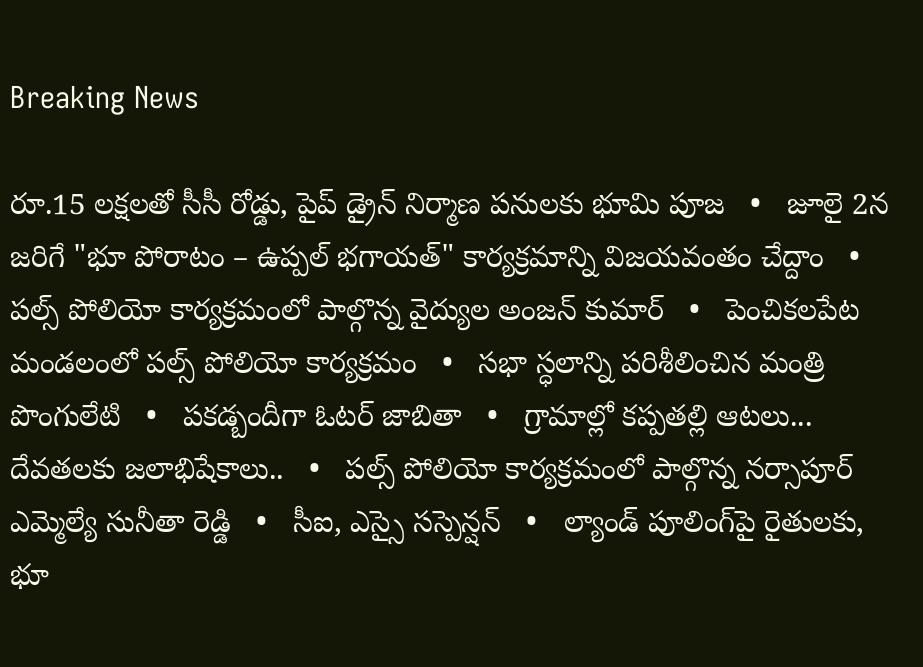Breaking News

రూ.15 లక్షలతో సీసీ రోడ్డు, పైప్ డ్రైన్ నిర్మాణ పనులకు భూమి పూజ   •   జూలై 2న జరిగే "భూ పోరాటం – ఉప్పల్ భగాయత్" కార్యక్రమాన్ని విజయవంతం చేద్దాం   •   పల్స్ పోలియో కార్యక్రమంలో పాల్గొన్న వైద్యుల అంజన్ కుమార్   •   పెంచికలపేట మండలంలో పల్స్ పోలియో కార్యక్రమం   •   సభా స్ధలాన్ని పరిశీలించిన మంత్రి పొంగులేటి   •   పకడ్బందీగా ఓటర్ జాబితా   •   గ్రామాల్లో కప్పతల్లి ఆటలు... దేవతలకు జలాభిషేకాలు..   •   పల్స్ పోలియో కార్యక్రమంలో పాల్గొన్న నర్సాపూర్ ఎమ్మెల్యే సునీతా రెడ్డి   •   సీఐ, ఎస్సై సస్పెన్షన్   •   ల్యాండ్ పూలింగ్‌పై రైతులకు, భూ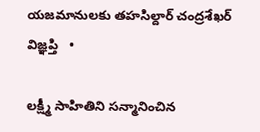యజమానులకు తహసిల్దార్ చంద్రశేఖర్ విజ్ఞప్తి   •

లక్ష్మీ సాహితిని సన్మానించిన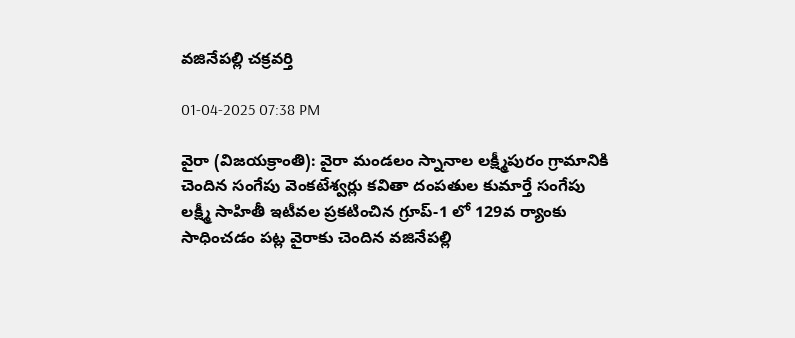వజినేపల్లి చక్రవర్తి

01-04-2025 07:38 PM

వైరా (విజయక్రాంతి): వైరా మండలం స్నానాల లక్ష్మీపురం గ్రామానికి చెందిన సంగేపు వెంకటేశ్వర్లు కవితా దంపతుల కుమార్తే సంగేపు లక్ష్మీ సాహితీ ఇటీవల ప్రకటించిన గ్రూప్-1 లో 129వ ర్యాంకు సాధించడం పట్ల వైరాకు చెందిన వజినేపల్లి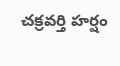చక్రవర్తి హర్షం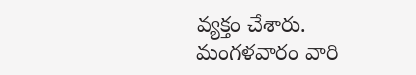వ్యక్తం చేశారు. మంగళవారం వారి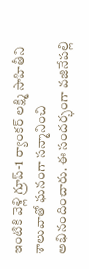ఇంటికి వెళ్లి గ్రూప్-1 ర్యాంకర్ లక్ష్మి సాహితీని శాలువాతో ఘనంగా సన్మానించి  అభినందించారు. ఈ సందర్భంగా వజినేపల్లి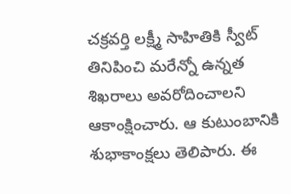చక్రవర్తి లక్ష్మీ సాహితికి స్వీట్ తినిపించి మరేన్నో ఉన్నత శిఖరాలు అవరోదించాలని ఆకాంక్షించారు. ఆ కుటుంబానికి శుభాకాంక్షలు తెలిపారు. ఈ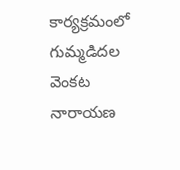కార్యక్రమంలో గుమ్మడిదల వెంకట నారాయణ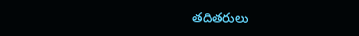తదితరులు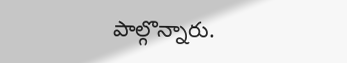పాల్గొన్నారు.